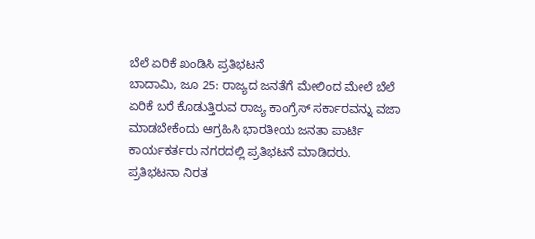ಬೆಲೆ ಏರಿಕೆ ಖಂಡಿಸಿ ಪ್ರತಿಭಟನೆ
ಬಾದಾಮಿ, ಜೂ 25: ರಾಜ್ಯದ ಜನತೆಗೆ ಮೇಲಿಂದ ಮೇಲೆ ಬೆಲೆ ಏರಿಕೆ ಬರೆ ಕೊಡುತ್ತಿರುವ ರಾಜ್ಯ ಕಾಂಗ್ರೆಸ್ ಸರ್ಕಾರವನ್ನು ವಜಾ ಮಾಡಬೇಕೆಂದು ಆಗ್ರಹಿಸಿ ಭಾರತೀಯ ಜನತಾ ಪಾರ್ಟಿ ಕಾರ್ಯಕರ್ತರು ನಗರದಲ್ಲಿ ಪ್ರತಿಭಟನೆ ಮಾಡಿದರು.
ಪ್ರತಿಭಟನಾ ನಿರತ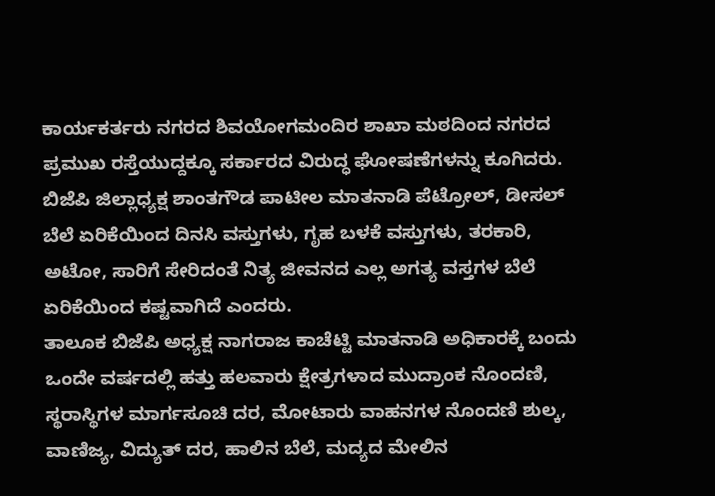ಕಾರ್ಯಕರ್ತರು ನಗರದ ಶಿವಯೋಗಮಂದಿರ ಶಾಖಾ ಮಠದಿಂದ ನಗರದ ಪ್ರಮುಖ ರಸ್ತೆಯುದ್ದಕ್ಕೂ ಸರ್ಕಾರದ ವಿರುದ್ಧ ಘೋಷಣೆಗಳನ್ನು ಕೂಗಿದರು.
ಬಿಜೆಪಿ ಜಿಲ್ಲಾಧ್ಯಕ್ಷ ಶಾಂತಗೌಡ ಪಾಟೀಲ ಮಾತನಾಡಿ ಪೆಟ್ರೋಲ್, ಡೀಸಲ್ ಬೆಲೆ ಏರಿಕೆಯಿಂದ ದಿನಸಿ ವಸ್ತುಗಳು, ಗೃಹ ಬಳಕೆ ವಸ್ತುಗಳು, ತರಕಾರಿ, ಅಟೋ, ಸಾರಿಗೆ ಸೇರಿದಂತೆ ನಿತ್ಯ ಜೀವನದ ಎಲ್ಲ ಅಗತ್ಯ ವಸ್ತಗಳ ಬೆಲೆ ಏರಿಕೆಯಿಂದ ಕಷ್ಟವಾಗಿದೆ ಎಂದರು.
ತಾಲೂಕ ಬಿಜೆಪಿ ಅಧ್ಯಕ್ಷ ನಾಗರಾಜ ಕಾಚೆಟ್ಟಿ ಮಾತನಾಡಿ ಅಧಿಕಾರಕ್ಕೆ ಬಂದು ಒಂದೇ ವರ್ಷದಲ್ಲಿ ಹತ್ತು ಹಲವಾರು ಕ್ಷೇತ್ರಗಳಾದ ಮುದ್ರಾಂಕ ನೊಂದಣಿ, ಸ್ಥರಾಸ್ಥಿಗಳ ಮಾರ್ಗಸೂಚಿ ದರ, ಮೋಟಾರು ವಾಹನಗಳ ನೊಂದಣಿ ಶುಲ್ಕ, ವಾಣಿಜ್ಯ, ವಿದ್ಯುತ್ ದರ, ಹಾಲಿನ ಬೆಲೆ, ಮದ್ಯದ ಮೇಲಿನ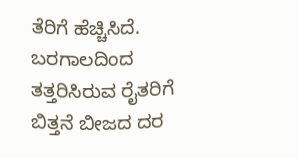ತೆರಿಗೆ ಹೆಚ್ಚಿಸಿದೆ. ಬರಗಾಲದಿಂದ ತತ್ತರಿಸಿರುವ ರೈತರಿಗೆ ಬಿತ್ತನೆ ಬೀಜದ ದರ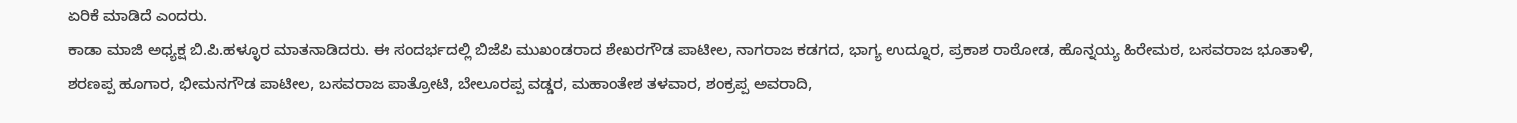ಏರಿಕೆ ಮಾಡಿದೆ ಎಂದರು.
ಕಾಡಾ ಮಾಜಿ ಅಧ್ಯಕ್ಷ ಬಿ.ಪಿ.ಹಳ್ಳೂರ ಮಾತನಾಡಿದರು. ಈ ಸಂದರ್ಭದಲ್ಲಿ ಬಿಜೆಪಿ ಮುಖಂಡರಾದ ಶೇಖರಗೌಡ ಪಾಟೀಲ, ನಾಗರಾಜ ಕಡಗದ, ಭಾಗ್ಯ ಉದ್ನೂರ, ಪ್ರಕಾಶ ರಾಠೋಡ, ಹೊನ್ನಯ್ಯ ಹಿರೇಮಠ, ಬಸವರಾಜ ಭೂತಾಳಿ, ಶರಣಪ್ಪ ಹೂಗಾರ, ಭೀಮನಗೌಡ ಪಾಟೀಲ, ಬಸವರಾಜ ಪಾತ್ರೋಟಿ, ಬೇಲೂರಪ್ಪ ವಡ್ಡರ, ಮಹಾಂತೇಶ ತಳವಾರ, ಶಂಕ್ರಪ್ಪ ಅವರಾದಿ,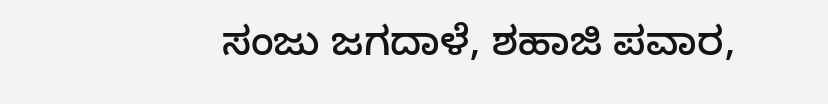ಸಂಜು ಜಗದಾಳೆ, ಶಹಾಜಿ ಪವಾರ,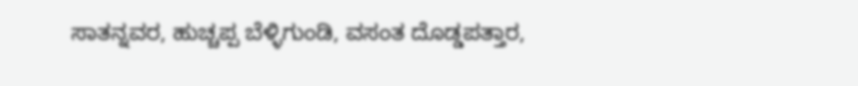ಸಾತನ್ನವರ, ಹುಚ್ಚಪ್ಪ ಬೆಳ್ಳಿಗುಂಡಿ, ವಸಂತ ದೊಡ್ಡಪತ್ತಾರ,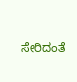ಸೇರಿದಂತೆ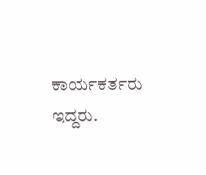ಕಾರ್ಯಕರ್ತರು ಇದ್ದರು.